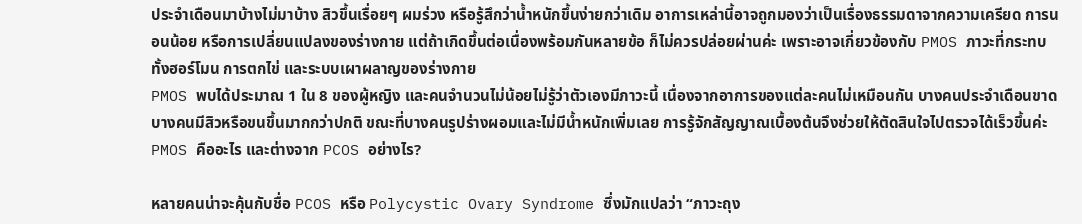ประจำเดือนมาบ้างไม่มาบ้าง สิวขึ้นเรื่อยๆ ผมร่วง หรือรู้สึกว่าน้ำหนักขึ้นง่ายกว่าเดิม อาการเหล่านี้อาจถูกมองว่าเป็นเรื่องธรรมดาจากความเครียด การนอนน้อย หรือการเปลี่ยนแปลงของร่างกาย แต่ถ้าเกิดขึ้นต่อเนื่องพร้อมกันหลายข้อ ก็ไม่ควรปล่อยผ่านค่ะ เพราะอาจเกี่ยวข้องกับ PMOS ภาวะที่กระทบทั้งฮอร์โมน การตกไข่ และระบบเผาผลาญของร่างกาย
PMOS พบได้ประมาณ 1 ใน 8 ของผู้หญิง และคนจำนวนไม่น้อยไม่รู้ว่าตัวเองมีภาวะนี้ เนื่องจากอาการของแต่ละคนไม่เหมือนกัน บางคนประจำเดือนขาด บางคนมีสิวหรือขนขึ้นมากกว่าปกติ ขณะที่บางคนรูปร่างผอมและไม่มีน้ำหนักเพิ่มเลย การรู้จักสัญญาณเบื้องต้นจึงช่วยให้ตัดสินใจไปตรวจได้เร็วขึ้นค่ะ
PMOS คืออะไร และต่างจาก PCOS อย่างไร?

หลายคนน่าจะคุ้นกับชื่อ PCOS หรือ Polycystic Ovary Syndrome ซึ่งมักแปลว่า “ภาวะถุง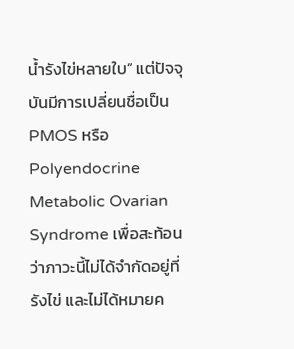น้ำรังไข่หลายใบ” แต่ปัจจุบันมีการเปลี่ยนชื่อเป็น PMOS หรือ Polyendocrine Metabolic Ovarian Syndrome เพื่อสะท้อนว่าภาวะนี้ไม่ได้จำกัดอยู่ที่รังไข่ และไม่ได้หมายค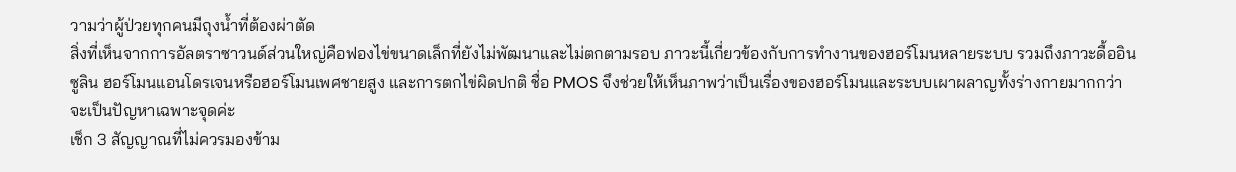วามว่าผู้ป่วยทุกคนมีถุงน้ำที่ต้องผ่าตัด
สิ่งที่เห็นจากการอัลตราซาวนด์ส่วนใหญ่คือฟองไข่ขนาดเล็กที่ยังไม่พัฒนาและไม่ตกตามรอบ ภาวะนี้เกี่ยวข้องกับการทำงานของฮอร์โมนหลายระบบ รวมถึงภาวะดื้ออินซูลิน ฮอร์โมนแอนโดรเจนหรือฮอร์โมนเพศชายสูง และการตกไข่ผิดปกติ ชื่อ PMOS จึงช่วยให้เห็นภาพว่าเป็นเรื่องของฮอร์โมนและระบบเผาผลาญทั้งร่างกายมากกว่าจะเป็นปัญหาเฉพาะจุดค่ะ
เช็ก 3 สัญญาณที่ไม่ควรมองข้าม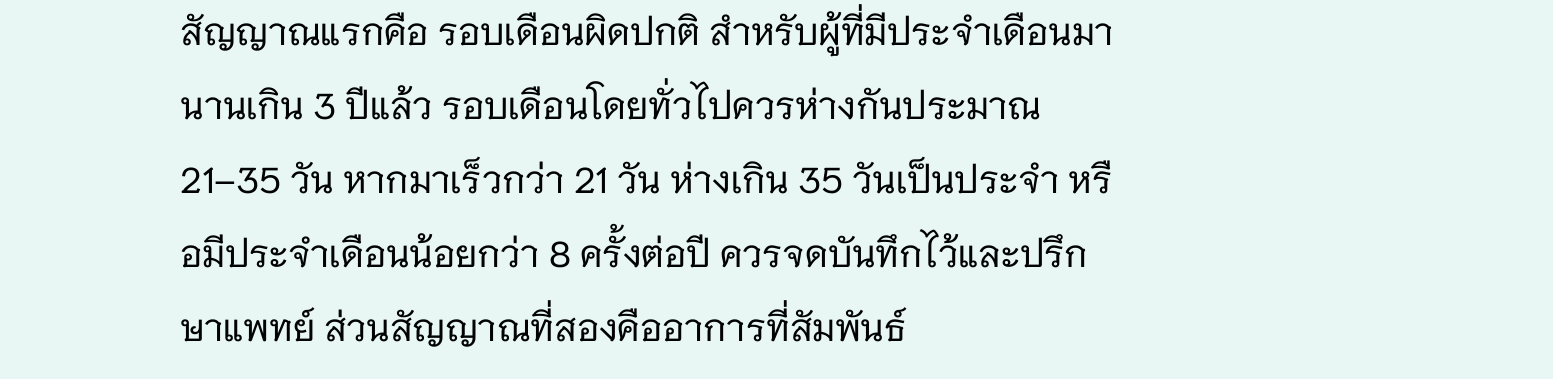สัญญาณแรกคือ รอบเดือนผิดปกติ สำหรับผู้ที่มีประจำเดือนมานานเกิน 3 ปีแล้ว รอบเดือนโดยทั่วไปควรห่างกันประมาณ 21–35 วัน หากมาเร็วกว่า 21 วัน ห่างเกิน 35 วันเป็นประจำ หรือมีประจำเดือนน้อยกว่า 8 ครั้งต่อปี ควรจดบันทึกไว้และปรึกษาแพทย์ ส่วนสัญญาณที่สองคืออาการที่สัมพันธ์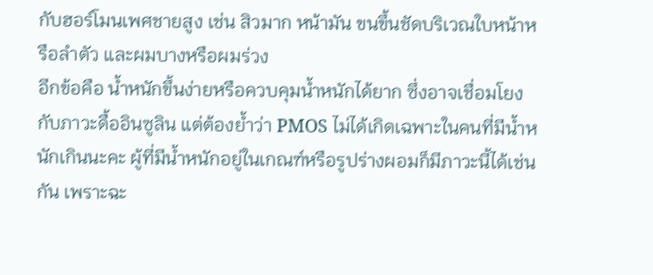กับฮอร์โมนเพศชายสูง เช่น สิวมาก หน้ามัน ขนขึ้นชัดบริเวณใบหน้าหรือลำตัว และผมบางหรือผมร่วง
อีกข้อคือ น้ำหนักขึ้นง่ายหรือควบคุมน้ำหนักได้ยาก ซึ่งอาจเชื่อมโยงกับภาวะดื้ออินซูลิน แต่ต้องย้ำว่า PMOS ไม่ได้เกิดเฉพาะในคนที่มีน้ำหนักเกินนะคะ ผู้ที่มีน้ำหนักอยู่ในเกณฑ์หรือรูปร่างผอมก็มีภาวะนี้ได้เช่นกัน เพราะฉะ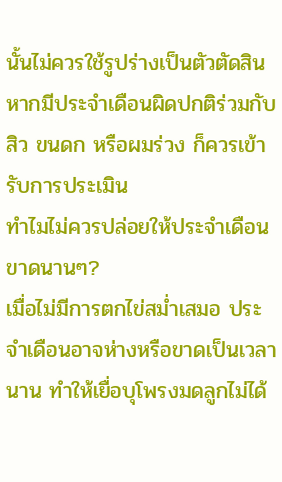นั้นไม่ควรใช้รูปร่างเป็นตัวตัดสิน หากมีประจำเดือนผิดปกติร่วมกับสิว ขนดก หรือผมร่วง ก็ควรเข้ารับการประเมิน
ทำไมไม่ควรปล่อยให้ประจำเดือนขาดนานๆ?
เมื่อไม่มีการตกไข่สม่ำเสมอ ประจำเดือนอาจห่างหรือขาดเป็นเวลานาน ทำให้เยื่อบุโพรงมดลูกไม่ได้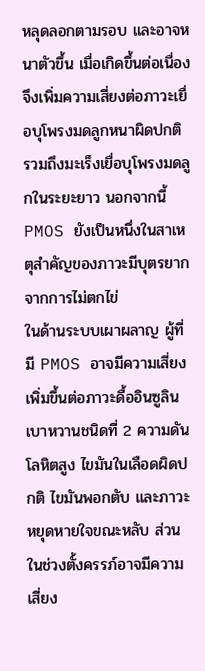หลุดลอกตามรอบ และอาจหนาตัวขึ้น เมื่อเกิดขึ้นต่อเนื่องจึงเพิ่มความเสี่ยงต่อภาวะเยื่อบุโพรงมดลูกหนาผิดปกติ รวมถึงมะเร็งเยื่อบุโพรงมดลูกในระยะยาว นอกจากนี้ PMOS ยังเป็นหนึ่งในสาเหตุสำคัญของภาวะมีบุตรยากจากการไม่ตกไข่
ในด้านระบบเผาผลาญ ผู้ที่มี PMOS อาจมีความเสี่ยงเพิ่มขึ้นต่อภาวะดื้ออินซูลิน เบาหวานชนิดที่ 2 ความดันโลหิตสูง ไขมันในเลือดผิดปกติ ไขมันพอกตับ และภาวะหยุดหายใจขณะหลับ ส่วนในช่วงตั้งครรภ์อาจมีความเสี่ยง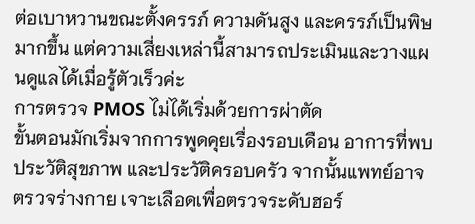ต่อเบาหวานขณะตั้งครรภ์ ความดันสูง และครรภ์เป็นพิษมากขึ้น แต่ความเสี่ยงเหล่านี้สามารถประเมินและวางแผนดูแลได้เมื่อรู้ตัวเร็วค่ะ
การตรวจ PMOS ไม่ได้เริ่มด้วยการผ่าตัด
ขั้นตอนมักเริ่มจากการพูดคุยเรื่องรอบเดือน อาการที่พบ ประวัติสุขภาพ และประวัติครอบครัว จากนั้นแพทย์อาจตรวจร่างกาย เจาะเลือดเพื่อตรวจระดับฮอร์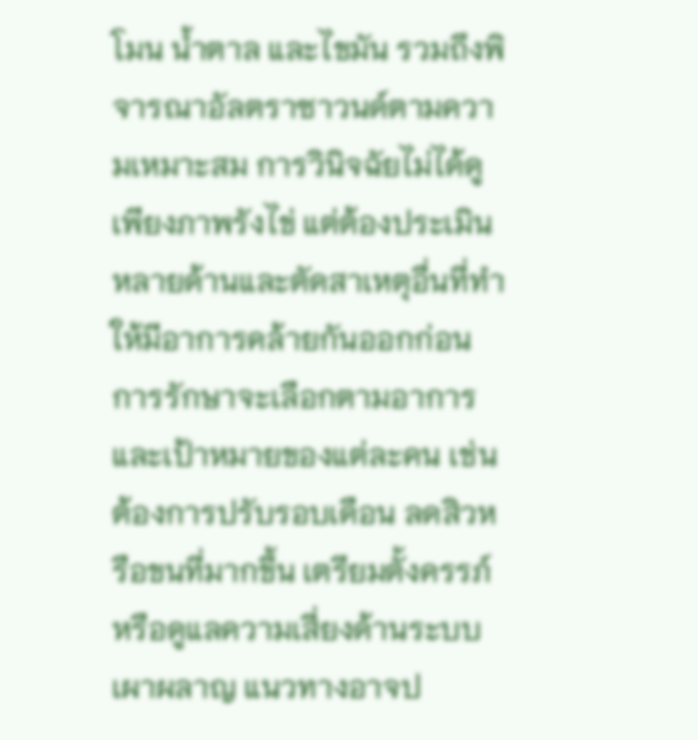โมน น้ำตาล และไขมัน รวมถึงพิจารณาอัลตราซาวนด์ตามความเหมาะสม การวินิจฉัยไม่ได้ดูเพียงภาพรังไข่ แต่ต้องประเมินหลายด้านและตัดสาเหตุอื่นที่ทำให้มีอาการคล้ายกันออกก่อน
การรักษาจะเลือกตามอาการและเป้าหมายของแต่ละคน เช่น ต้องการปรับรอบเดือน ลดสิวหรือขนที่มากขึ้น เตรียมตั้งครรภ์ หรือดูแลความเสี่ยงด้านระบบเผาผลาญ แนวทางอาจป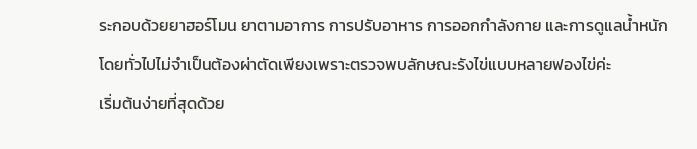ระกอบด้วยยาฮอร์โมน ยาตามอาการ การปรับอาหาร การออกกำลังกาย และการดูแลน้ำหนัก โดยทั่วไปไม่จำเป็นต้องผ่าตัดเพียงเพราะตรวจพบลักษณะรังไข่แบบหลายฟองไข่ค่ะ
เริ่มต้นง่ายที่สุดด้วย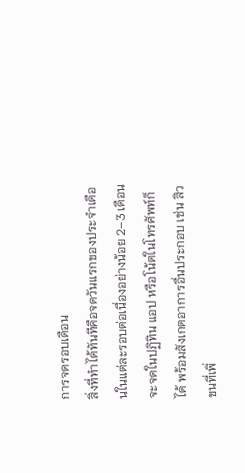การจดรอบเดือน
สิ่งที่ทำได้ทันทีคือจดวันแรกของประจำเดือนในแต่ละรอบต่อเนื่องอย่างน้อย 2–3 เดือน จะจดในปฏิทิน แอป หรือโน้ตในโทรศัพท์ก็ได้ พร้อมสังเกตอาการอื่นประกอบ เช่น สิว ขนที่เพิ่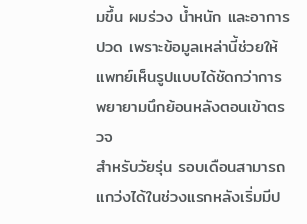มขึ้น ผมร่วง น้ำหนัก และอาการปวด เพราะข้อมูลเหล่านี้ช่วยให้แพทย์เห็นรูปแบบได้ชัดกว่าการพยายามนึกย้อนหลังตอนเข้าตรวจ
สำหรับวัยรุ่น รอบเดือนสามารถแกว่งได้ในช่วงแรกหลังเริ่มมีป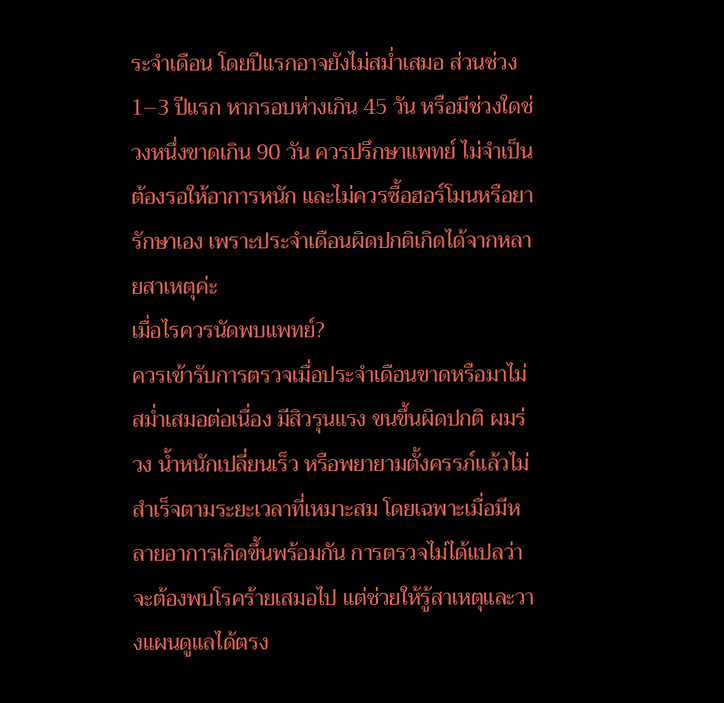ระจำเดือน โดยปีแรกอาจยังไม่สม่ำเสมอ ส่วนช่วง 1–3 ปีแรก หากรอบห่างเกิน 45 วัน หรือมีช่วงใดช่วงหนึ่งขาดเกิน 90 วัน ควรปรึกษาแพทย์ ไม่จำเป็นต้องรอให้อาการหนัก และไม่ควรซื้อฮอร์โมนหรือยารักษาเอง เพราะประจำเดือนผิดปกติเกิดได้จากหลายสาเหตุค่ะ
เมื่อไรควรนัดพบแพทย์?
ควรเข้ารับการตรวจเมื่อประจำเดือนขาดหรือมาไม่สม่ำเสมอต่อเนื่อง มีสิวรุนแรง ขนขึ้นผิดปกติ ผมร่วง น้ำหนักเปลี่ยนเร็ว หรือพยายามตั้งครรภ์แล้วไม่สำเร็จตามระยะเวลาที่เหมาะสม โดยเฉพาะเมื่อมีหลายอาการเกิดขึ้นพร้อมกัน การตรวจไม่ได้แปลว่าจะต้องพบโรคร้ายเสมอไป แต่ช่วยให้รู้สาเหตุและวางแผนดูแลได้ตรง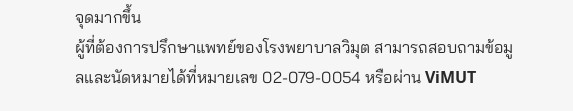จุดมากขึ้น
ผู้ที่ต้องการปรึกษาแพทย์ของโรงพยาบาลวิมุต สามารถสอบถามข้อมูลและนัดหมายได้ที่หมายเลข 02-079-0054 หรือผ่าน ViMUT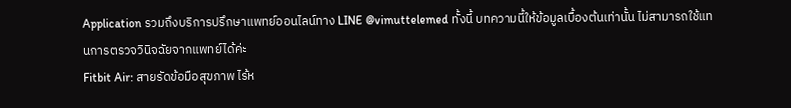Application รวมถึงบริการปรึกษาแพทย์ออนไลน์ทาง LINE @vimuttelemed ทั้งนี้ บทความนี้ให้ข้อมูลเบื้องต้นเท่านั้น ไม่สามารถใช้แทนการตรวจวินิจฉัยจากแพทย์ได้ค่ะ
Fitbit Air: สายรัดข้อมือสุขภาพ ไร้ห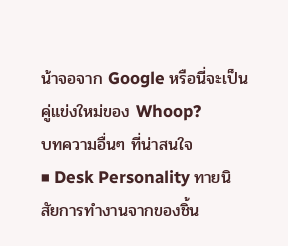น้าจอจาก Google หรือนี่จะเป็นคู่แข่งใหม่ของ Whoop?
บทความอื่นๆ ที่น่าสนใจ
■ Desk Personality ทายนิสัยการทำงานจากของชิ้น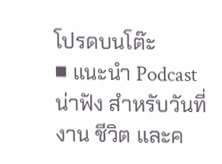โปรดบนโต๊ะ
■ แนะนำ Podcast น่าฟัง สำหรับวันที่งาน ชีวิต และค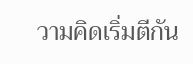วามคิดเริ่มตีกัน